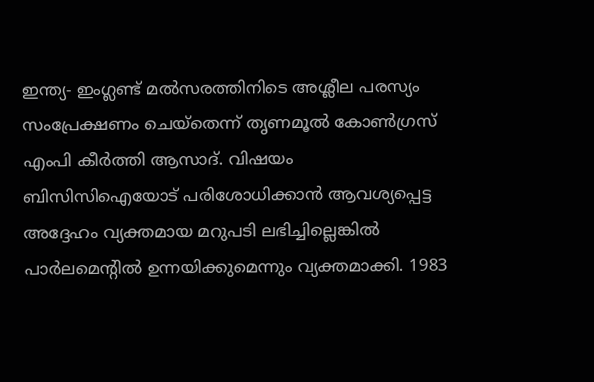ഇന്ത്യ- ഇംഗ്ലണ്ട് മല്‍സരത്തിനിടെ അശ്ലീല പരസ്യം സംപ്രേക്ഷണം ചെയ്തെന്ന് തൃണമൂല്‍ കോണ്‍ഗ്രസ് എംപി കീര്‍ത്തി ആസാദ്. വിഷയം ബിസിസിഐയോട് പരിശോധിക്കാന്‍ ആവശ്യപ്പെട്ട അദ്ദേഹം വ്യക്തമായ മറുപടി ലഭിച്ചില്ലെങ്കില്‍ പാര്‍ലമെന്‍റില്‍ ഉന്നയിക്കുമെന്നും വ്യക്തമാക്കി. 1983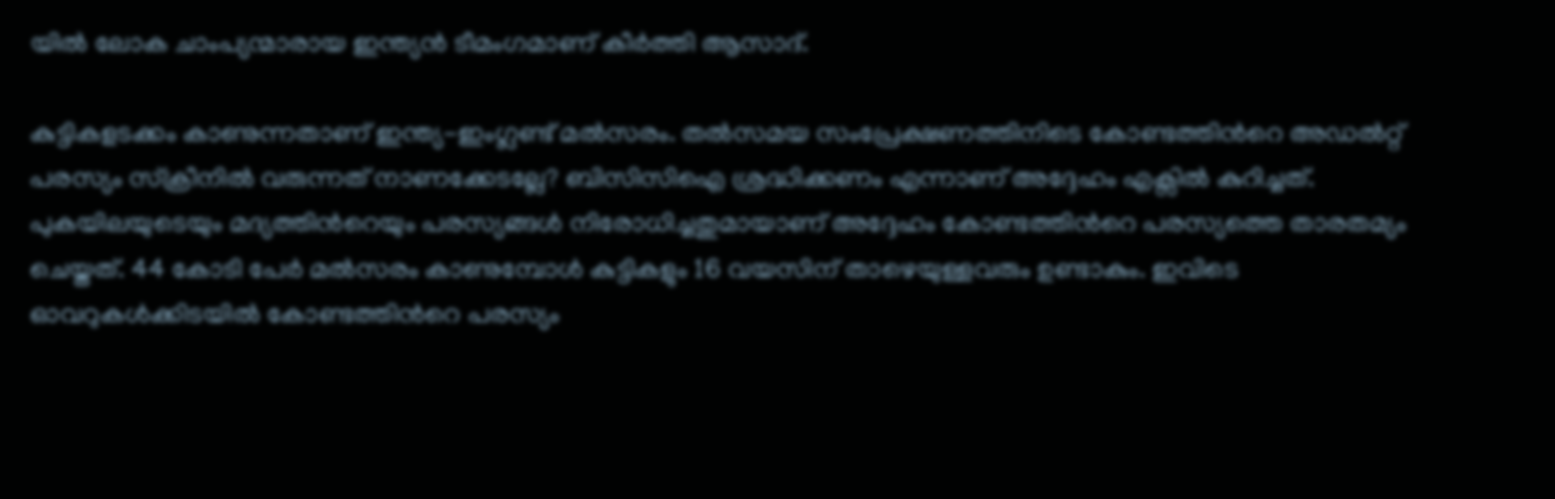യില്‍ ലോക ചാംപ്യന്മാരായ ഇന്ത്യന്‍ ടീമംഗമാണ് കീര്‍ത്തി ആസാദ്.

കുട്ടികളടക്കം കാണുന്നതാണ് ഇന്ത്യ-ഇംഗ്ലണ്ട് മല്‍സരം. തല്‍സമയ സംപ്രേക്ഷണത്തിനിടെ കോണ്ടത്തിന്‍റെ അഡല്‍റ്റ് പരസ്യം സ്‌ക്രീനിൽ വരുന്നത് നാണക്കേടല്ലേ? ബിസിസിഐ ശ്രദ്ധിക്കണം എന്നാണ് അദ്ദേഹം എക്സില്‍ കുറിച്ചത്. പുകയിലയുടെയും മദ്യത്തിന്‍റെയും പരസ്യങ്ങള്‍ നിരോധിച്ചതുമായാണ് അദ്ദേഹം കോണ്ടത്തിന്‍റെ പരസ്യത്തെ താരതമ്യം ചെയ്തത്. 44 കോടി പേര്‍ മല്‍സരം കാണുമ്പോള്‍ കുട്ടികളും 16 വയസിന് താഴെയുള്ളവരും ഉണ്ടാകും. ഇവിടെ ഓവറുകള്‍ക്കിടയില്‍ കോണ്ടത്തിന്‍റെ പരസ്യം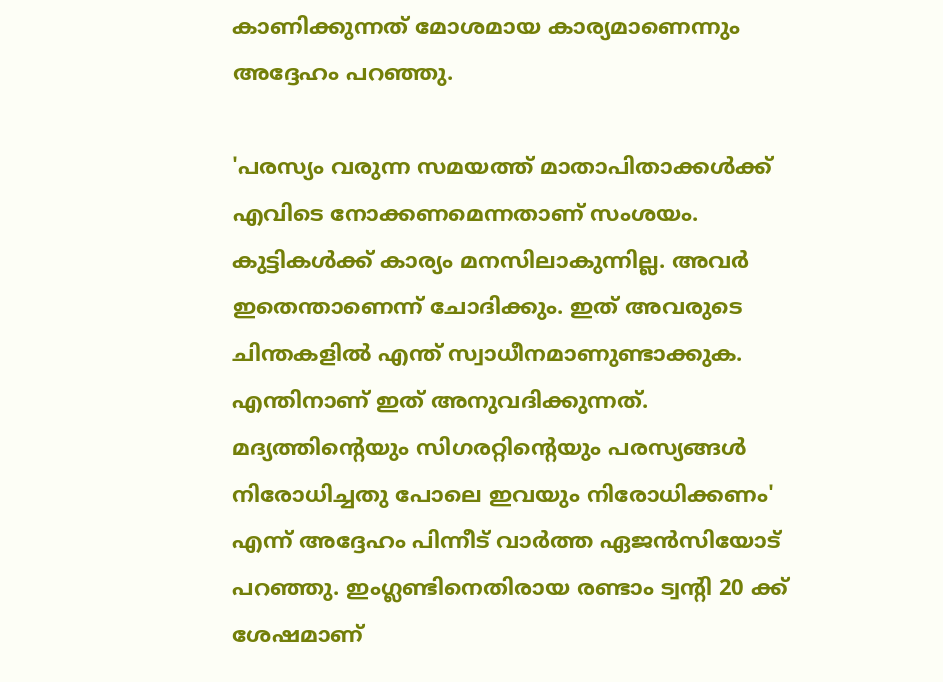കാണിക്കുന്നത് മോശമായ കാര്യമാണെന്നും അദ്ദേഹം പറഞ്ഞു.

'പരസ്യം വരുന്ന സമയത്ത് മാതാപിതാക്കള്‍ക്ക് എവിടെ നോക്കണമെന്നതാണ് സംശയം. കുട്ടികള്‍ക്ക് കാര്യം മനസിലാകുന്നില്ല. അവര്‍ ഇതെന്താണെന്ന് ചോദിക്കും. ഇത് അവരുടെ ചിന്തകളില്‍ എന്ത് സ്വാധീനമാണുണ്ടാക്കുക. എന്തിനാണ് ഇത് അനുവദിക്കുന്നത്. മദ്യത്തിന്‍റെയും സിഗരറ്റിന്‍റെയും പരസ്യങ്ങള്‍ നിരോധിച്ചതു പോലെ ഇവയും നിരോധിക്കണം' എന്ന് അദ്ദേഹം പിന്നീട് വാര്‍ത്ത ഏജന്‍സിയോട് പറഞ്ഞു. ഇംഗ്ലണ്ടിനെതിരായ രണ്ടാം ട്വന്‍റി 20 ക്ക് ശേഷമാണ്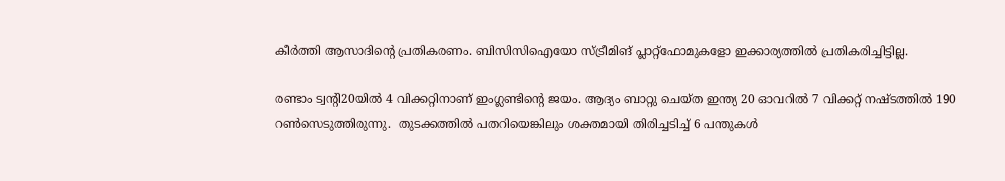കീര്‍ത്തി ആസാദിന്‍റെ പ്രതികരണം. ബിസിസിഐയോ സ്ട്രീമിങ് പ്ലാറ്റ്ഫോമുകളോ ഇക്കാര്യത്തില്‍ പ്രതികരിച്ചിട്ടില്ല.

രണ്ടാം ട്വന്‍റി20യില്‍ 4 വിക്കറ്റിനാണ് ഇംഗ്ലണ്ടിന്‍റെ ജയം. ആദ്യം ബാറ്റു ചെയ്ത ഇന്ത്യ 20 ഓവറിൽ 7 വിക്കറ്റ് നഷ്ടത്തിൽ 190 റൺസെടുത്തിരുന്നു.  തുടക്കത്തില്‍ പതറിയെങ്കിലും ശക്തമായി തിരിച്ചടിച്ച് 6 പന്തുകൾ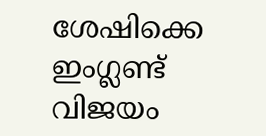ശേഷിക്കെ ഇംഗ്ലണ്ട് വിജയം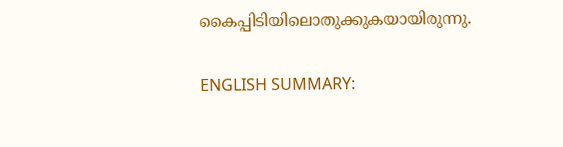കൈപ്പിടിയിലൊതുക്കുകയായിരുന്നു.

ENGLISH SUMMARY: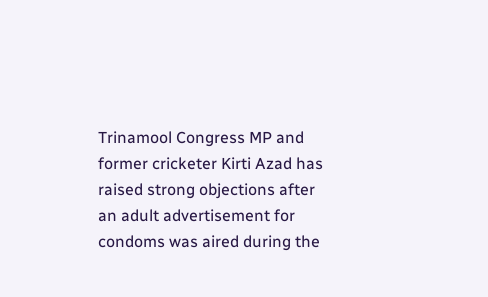Trinamool Congress MP and former cricketer Kirti Azad has raised strong objections after an adult advertisement for condoms was aired during the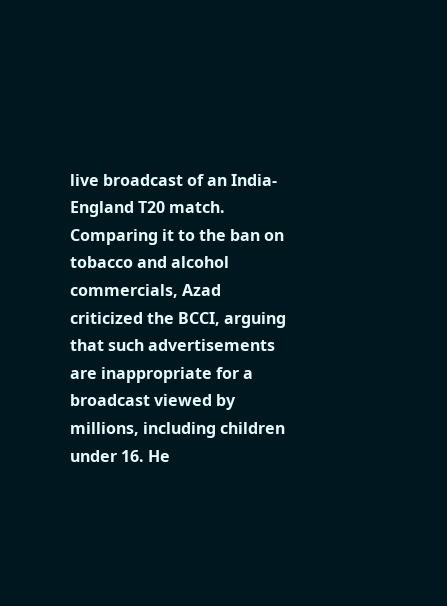live broadcast of an India-England T20 match. Comparing it to the ban on tobacco and alcohol commercials, Azad criticized the BCCI, arguing that such advertisements are inappropriate for a broadcast viewed by millions, including children under 16. He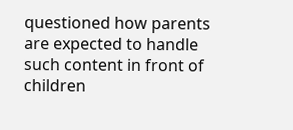questioned how parents are expected to handle such content in front of children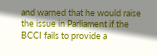and warned that he would raise the issue in Parliament if the BCCI fails to provide a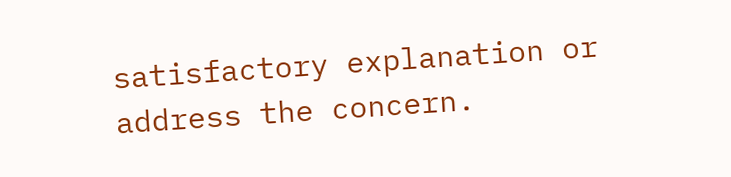satisfactory explanation or address the concern.